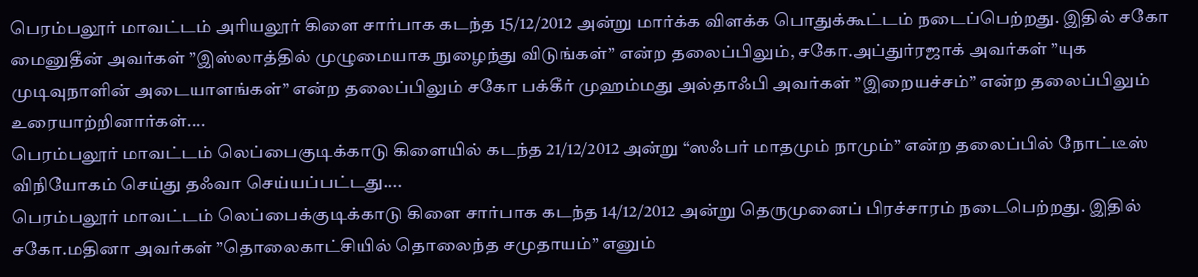பெரம்பலூர் மாவட்டம் அரியலூர் கிளை சார்பாக கடந்த 15/12/2012 அன்று மார்க்க விளக்க பொதுக்கூட்டம் நடைப்பெற்றது. இதில் சகோ மைனுதீன் அவர்கள் ”இஸ்லாத்தில் முழுமையாக நுழைந்து விடுங்கள்” என்ற தலைப்பிலும், சகோ.அப்துர்ரஜாக் அவர்கள் ”யுக முடிவுநாளின் அடையாளங்கள்” என்ற தலைப்பிலும் சகோ பக்கீர் முஹம்மது அல்தாஃபி அவர்கள் ”இறையச்சம்” என்ற தலைப்பிலும் உரையாற்றினார்கள்....
பெரம்பலூர் மாவட்டம் லெப்பைகுடிக்காடு கிளையில் கடந்த 21/12/2012 அன்று “ஸஃபர் மாதமும் நாமும்” என்ற தலைப்பில் நோட்டீஸ் விநியோகம் செய்து தஃவா செய்யப்பட்டது....
பெரம்பலூர் மாவட்டம் லெப்பைக்குடிக்காடு கிளை சார்பாக கடந்த 14/12/2012 அன்று தெருமுனைப் பிரச்சாரம் நடைபெற்றது. இதில் சகோ.மதினா அவர்கள் ”தொலைகாட்சியில் தொலைந்த சமுதாயம்” எனும்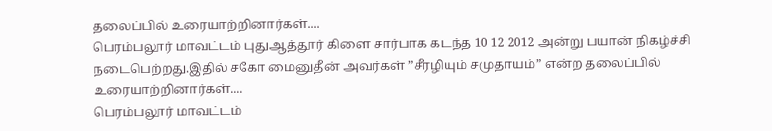தலைப்பில் உரையாற்றினார்கள்....
பெரம்பலூர் மாவட்டம் புதுஆத்தூர் கிளை சார்பாக கடந்த 10 12 2012 அன்று பயான் நிகழ்ச்சி நடைபெற்றது.இதில் சகோ மைனுதீன் அவர்கள் ”சீரழியும் சமுதாயம்” என்ற தலைப்பில் உரையாற்றினார்கள்....
பெரம்பலூர் மாவட்டம்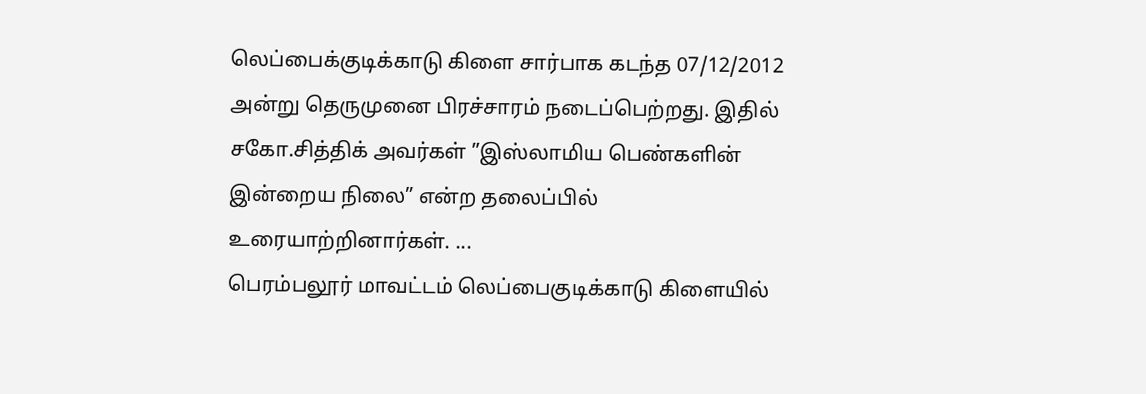லெப்பைக்குடிக்காடு கிளை சார்பாக கடந்த 07/12/2012 அன்று தெருமுனை பிரச்சாரம் நடைப்பெற்றது. இதில் சகோ.சித்திக் அவர்கள் ”இஸ்லாமிய பெண்களின் இன்றைய நிலை” என்ற தலைப்பில் உரையாற்றினார்கள். ...
பெரம்பலூர் மாவட்டம் லெப்பைகுடிக்காடு கிளையில்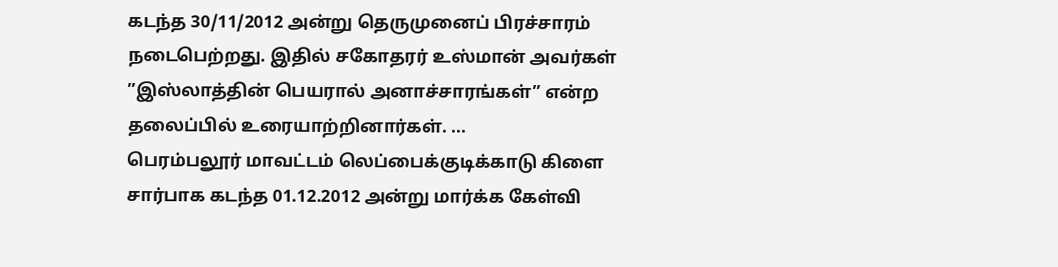கடந்த 30/11/2012 அன்று தெருமுனைப் பிரச்சாரம் நடைபெற்றது. இதில் சகோதரர் உஸ்மான் அவர்கள் ”இஸ்லாத்தின் பெயரால் அனாச்சாரங்கள்” என்ற தலைப்பில் உரையாற்றினார்கள். ...
பெரம்பலூர் மாவட்டம் லெப்பைக்குடிக்காடு கிளை சார்பாக கடந்த 01.12.2012 அன்று மார்க்க கேள்வி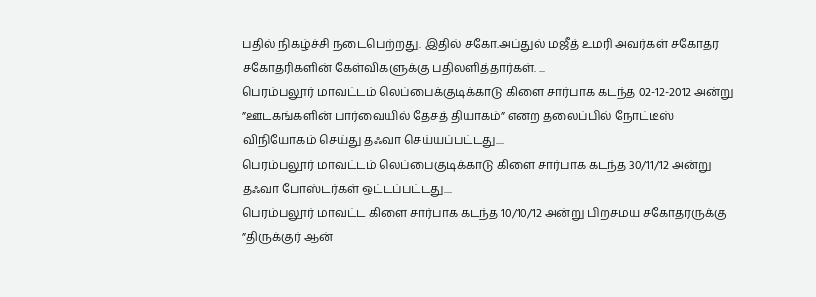பதில் நிகழ்ச்சி நடைபெற்றது. இதில் சகோ.அப்துல் மஜீத் உமரி அவர்கள் சகோதர சகோதரிகளின் கேள்விகளுக்கு பதிலளித்தார்கள். ...
பெரம்பலூர் மாவட்டம் லெப்பைக்குடிக்காடு கிளை சார்பாக கடந்த 02-12-2012 அன்று ”ஊடகங்களின் பார்வையில் தேசத் தியாகம்” எனற தலைப்பில் நோட்டீஸ் விநியோகம் செய்து தஃவா செய்யப்பட்டது....
பெரம்பலூர் மாவட்டம் லெப்பைகுடிக்காடு கிளை சார்பாக கடந்த 30/11/12 அன்று தஃவா போஸ்டர்கள் ஒட்டப்பட்டது....
பெரம்பலூர் மாவட்ட கிளை சார்பாக கடந்த 10/10/12 அன்று பிறசமய சகோதரருக்கு ”திருக்குர் ஆன்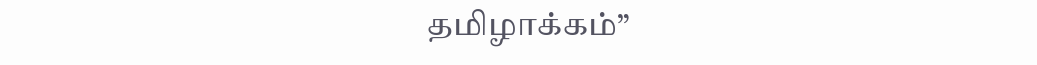தமிழாக்கம்”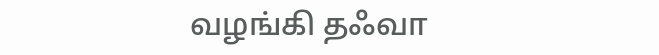வழங்கி தஃவா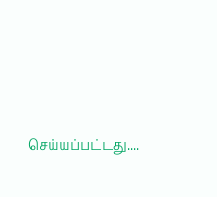செய்யப்பட்டது....